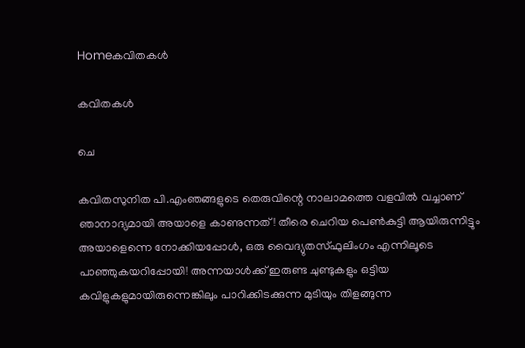Homeകവിതകൾ

കവിതകൾ

ചെ

കവിതസുനിത പി.എംഞങ്ങളുടെ തെരുവിന്റെ നാലാമത്തെ വളവിൽ വച്ചാണ് ഞാനാദ്യമായി അയാളെ കാണുന്നത്! തീരെ ചെറിയ പെൺകുട്ടി ആയിരുന്നിട്ടും അയാളെന്നെ നോക്കിയപ്പോൾ, ഒരു വൈദ്യുതസ്ഫുലിംഗം എന്നിലൂടെ പാഞ്ഞുകയറിപ്പോയി! അന്നയാൾക്ക് ഇരുണ്ട ചുണ്ടുകളും ഒട്ടിയ കവിളുകളുമായിരുന്നെങ്കിലും പാറിക്കിടക്കുന്ന മുടിയും തിളങ്ങുന്ന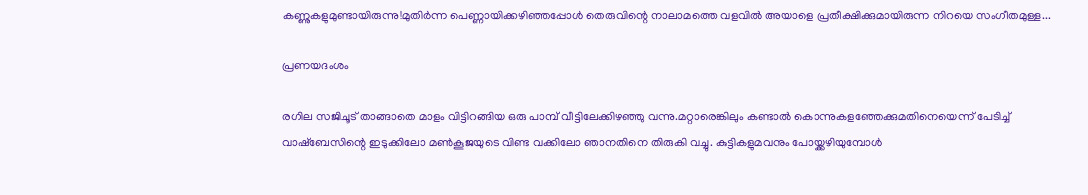കണ്ണുകളുമുണ്ടായിരുന്നു!മുതിർന്ന പെണ്ണായിക്കഴിഞ്ഞപ്പോൾ തെരുവിന്റെ നാലാമത്തെ വളവിൽ അയാളെ പ്രതീക്ഷിക്കുമായിരുന്ന നിറയെ സംഗീതമുള്ള...

പ്രണയദംശം

രഗില സജിചൂട് താങ്ങാതെ മാളം വിട്ടിറങ്ങിയ ഒരു പാമ്പ് വീട്ടിലേക്കിഴഞ്ഞു വന്നു.മറ്റാരെങ്കിലും കണ്ടാൽ കൊന്നുകളഞ്ഞേക്കുമതിനെയെന്ന് പേടിച്ച് വാഷ്ബേസിന്റെ ഇടുക്കിലോ മൺകൂജയുടെ വിണ്ട വക്കിലോ ഞാനതിനെ തിരുകി വച്ചു. കുട്ടികളുമവനും പോയ്ക്കഴിയുമ്പോൾ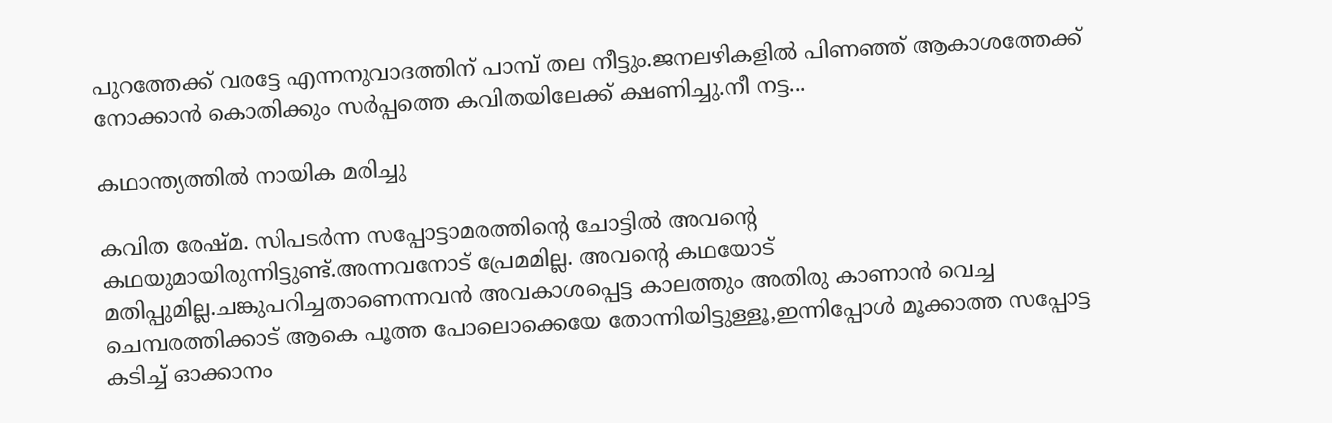പുറത്തേക്ക് വരട്ടേ എന്നനുവാദത്തിന് പാമ്പ് തല നീട്ടും.ജനലഴികളിൽ പിണഞ്ഞ് ആകാശത്തേക്ക് നോക്കാൻ കൊതിക്കും സർപ്പത്തെ കവിതയിലേക്ക് ക്ഷണിച്ചു.നീ നട്ട...

കഥാന്ത്യത്തിൽ നായിക മരിച്ചു

കവിത രേഷ്മ. സിപടർന്ന സപ്പോട്ടാമരത്തിന്റെ ചോട്ടിൽ അവന്റെ കഥയുമായിരുന്നിട്ടുണ്ട്.അന്നവനോട് പ്രേമമില്ല. അവന്റെ കഥയോട് മതിപ്പുമില്ല.ചങ്കുപറിച്ചതാണെന്നവൻ അവകാശപ്പെട്ട കാലത്തും അതിരു കാണാൻ വെച്ച ചെമ്പരത്തിക്കാട് ആകെ പൂത്ത പോലൊക്കെയേ തോന്നിയിട്ടുള്ളൂ,ഇന്നിപ്പോൾ മൂക്കാത്ത സപ്പോട്ട കടിച്ച് ഓക്കാനം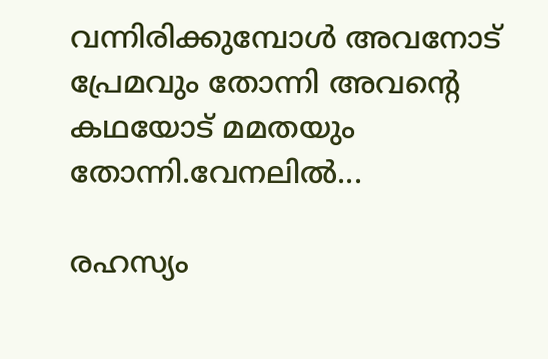വന്നിരിക്കുമ്പോൾ അവനോട് പ്രേമവും തോന്നി അവന്റെ കഥയോട് മമതയും തോന്നി.വേനലിൽ...

രഹസ്യം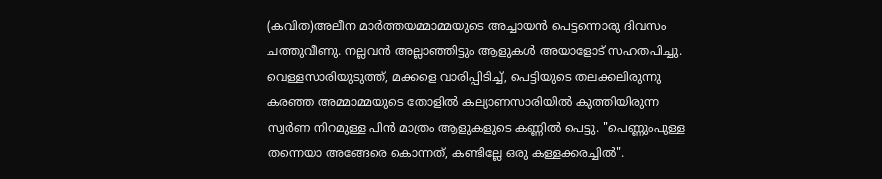(കവിത)അലീന മാർത്തയമ്മാമ്മയുടെ അച്ചായൻ പെട്ടന്നൊരു ദിവസം ചത്തുവീണു. നല്ലവൻ അല്ലാഞ്ഞിട്ടും ആളുകൾ അയാളോട് സഹതപിച്ചു. വെള്ളസാരിയുടുത്ത്, മക്കളെ വാരിപ്പിടിച്ച്, പെട്ടിയുടെ തലക്കലിരുന്നു കരഞ്ഞ അമ്മാമ്മയുടെ തോളിൽ കല്യാണസാരിയിൽ കുത്തിയിരുന്ന സ്വർണ നിറമുള്ള പിൻ മാത്രം ആളുകളുടെ കണ്ണിൽ പെട്ടു. "പെണ്ണുംപുള്ള തന്നെയാ അങ്ങേരെ കൊന്നത്, കണ്ടില്ലേ ഒരു കള്ളക്കരച്ചിൽ".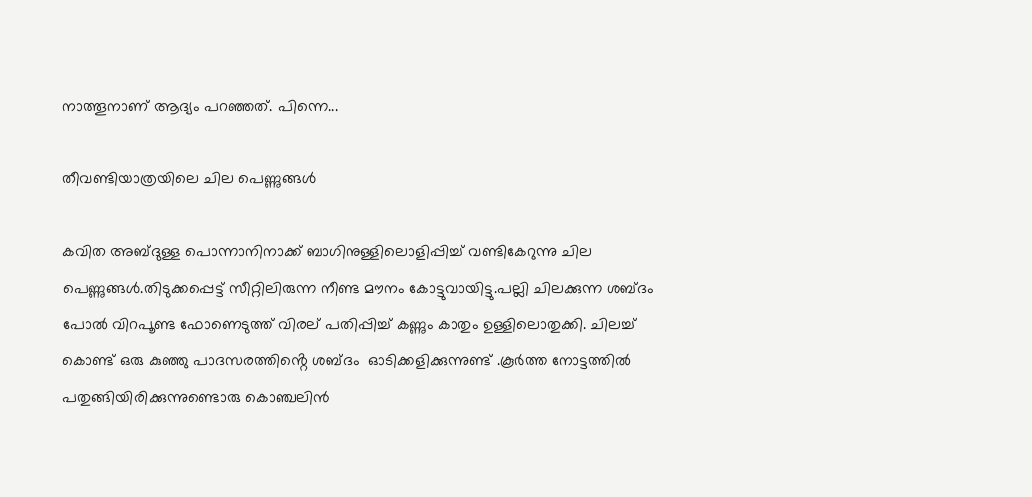നാത്തൂനാണ് ആദ്യം പറഞ്ഞത്. പിന്നെ...

തീവണ്ടിയാത്രയിലെ ചില പെണ്ണുങ്ങൾ

കവിത അബ്ദുള്ള പൊന്നാനിനാക്ക് ബാഗിനുള്ളിലൊളിപ്പിച്ച് വണ്ടികേറുന്നു ചില പെണ്ണുങ്ങൾ.തിടുക്കപ്പെട്ട് സീറ്റിലിരുന്ന നീണ്ട മൗനം കോട്ടുവായിട്ടു.പല്ലി ചിലക്കുന്ന ശബ്ദം പോൽ വിറപൂണ്ട ഫോണെടുത്ത് വിരല് പതിപ്പിച്ച് കണ്ണും കാതും ഉള്ളിലൊതുക്കി. ചിലച്ച് കൊണ്ട് ഒരു കുഞ്ഞു പാദസരത്തിൻ്റെ ശബ്ദം  ഓടിക്കളിക്കുന്നുണ്ട് .കൂർത്ത നോട്ടത്തിൽ പതുങ്ങിയിരിക്കുന്നുണ്ടൊരു കൊഞ്ചലിൻ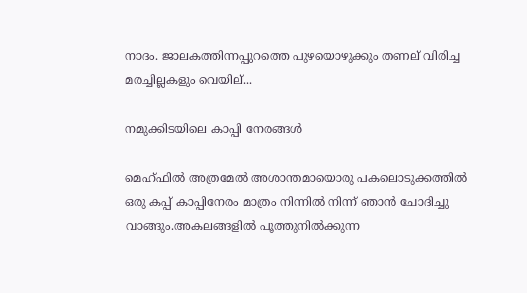നാദം. ജാലകത്തിന്നപ്പുറത്തെ പുഴയൊഴുക്കും തണല് വിരിച്ച മരച്ചില്ലകളും വെയില്...

നമുക്കിടയിലെ കാപ്പി നേരങ്ങൾ

മെഹ്ഫിൽ അത്രമേൽ അശാന്തമായൊരു പകലൊടുക്കത്തിൽ ഒരു കപ്പ് കാപ്പിനേരം മാത്രം നിന്നിൽ നിന്ന് ഞാൻ ചോദിച്ചു വാങ്ങും.അകലങ്ങളിൽ പൂത്തുനിൽക്കുന്ന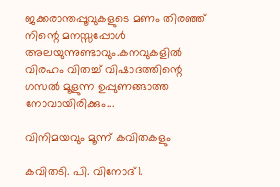ജക്കരാന്തപ്പൂവുകളുടെ മണം തിരഞ്ഞ് നിന്റെ മനസ്സപ്പോൾ അലയുന്നുണ്ടാവും.കനവുകളിൽ വിരഹം വിതച്ച് വിഷാദത്തിന്റെ ഗസൽ മൂളുന്ന ഉപ്പുണങ്ങാത്ത നോവായിരിക്കും...

വിനിമയവും മൂന്ന് കവിതകളും

കവിതടി. പി. വിനോദ്1.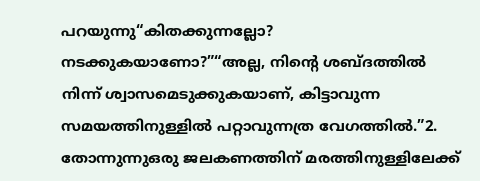പറയുന്നു“കിതക്കുന്നല്ലോ? നടക്കുകയാണോ?”“അല്ല, നിന്റെ ശബ്ദത്തിൽ നിന്ന് ശ്വാസമെടുക്കുകയാണ്, കിട്ടാവുന്ന സമയത്തിനുള്ളിൽ പറ്റാവുന്നത്ര വേഗത്തിൽ.”2. തോന്നുന്നുഒരു ജലകണത്തിന് മരത്തിനുള്ളിലേക്ക്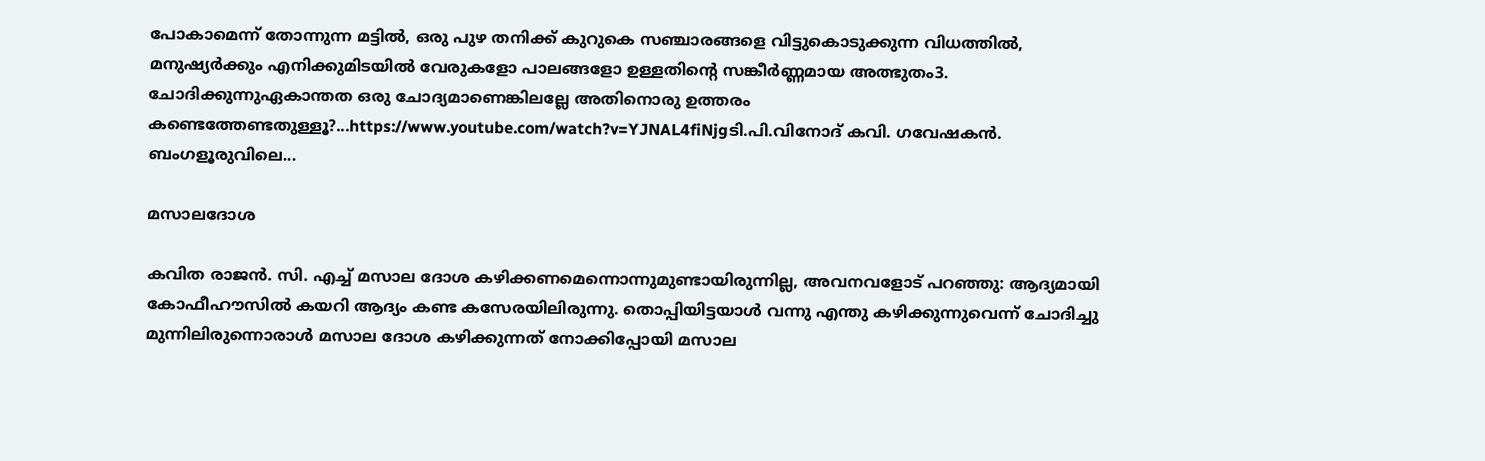പോകാമെന്ന് തോന്നുന്ന മട്ടിൽ, ഒരു പുഴ തനിക്ക് കുറുകെ സഞ്ചാരങ്ങളെ വിട്ടുകൊടുക്കുന്ന വിധത്തിൽ, മനുഷ്യർക്കും എനിക്കുമിടയിൽ വേരുകളോ പാലങ്ങളോ ഉള്ളതിന്റെ സങ്കീർണ്ണമായ അത്ഭുതം3. ചോദിക്കുന്നുഏകാന്തത ഒരു ചോദ്യമാണെങ്കിലല്ലേ അതിനൊരു ഉത്തരം കണ്ടെത്തേണ്ടതുള്ളൂ?...https://www.youtube.com/watch?v=YJNAL4fiNjgടി.പി.വിനോദ് കവി. ഗവേഷകന്‍. ബംഗളൂരുവിലെ...

മസാലദോശ

കവിത രാജന്‍. സി. എച്ച് മസാല ദോശ കഴിക്കണമെന്നൊന്നുമുണ്ടായിരുന്നില്ല, അവനവളോട് പറഞ്ഞു: ആദ്യമായി കോഫീഹൗസില്‍ കയറി ആദ്യം കണ്ട കസേരയിലിരുന്നു. തൊപ്പിയിട്ടയാള്‍ വന്നു എന്തു കഴിക്കുന്നുവെന്ന് ചോദിച്ചു മുന്നിലിരുന്നൊരാള്‍ മസാല ദോശ കഴിക്കുന്നത് നോക്കിപ്പോയി മസാല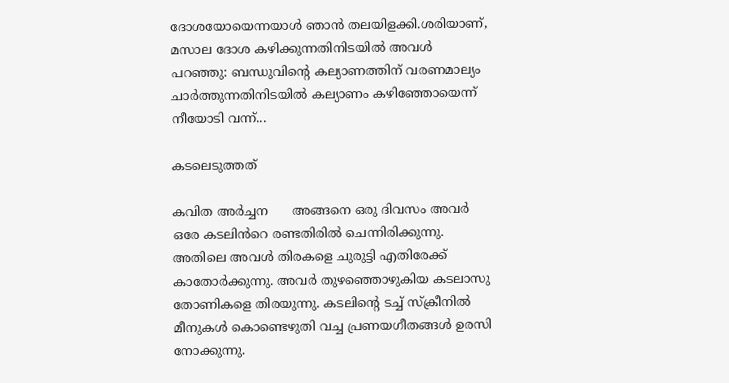ദോശയോയെന്നയാള്‍ ഞാന്‍ തലയിളക്കി.ശരിയാണ്, മസാല ദോശ കഴിക്കുന്നതിനിടയില്‍ അവള്‍ പറഞ്ഞു: ബന്ധുവിന്‍റെ കല്യാണത്തിന് വരണമാല്യം ചാര്‍ത്തുന്നതിനിടയില്‍ കല്യാണം കഴിഞ്ഞോയെന്ന് നീയോടി വന്ന്...

കടലെടുത്തത്

കവിത അർച്ചന      അങ്ങനെ ഒരു ദിവസം അവർ ഒരേ കടലിൻറെ രണ്ടതിരിൽ ചെന്നിരിക്കുന്നു. അതിലെ അവൾ തിരകളെ ചുരുട്ടി എതിരേക്ക് കാതോർക്കുന്നു. അവർ തുഴഞ്ഞൊഴുകിയ കടലാസു തോണികളെ തിരയുന്നു. കടലിന്റെ ടച്ച് സ്ക്രീനിൽ മീനുകൾ കൊണ്ടെഴുതി വച്ച പ്രണയഗീതങ്ങൾ ഉരസി നോക്കുന്നു.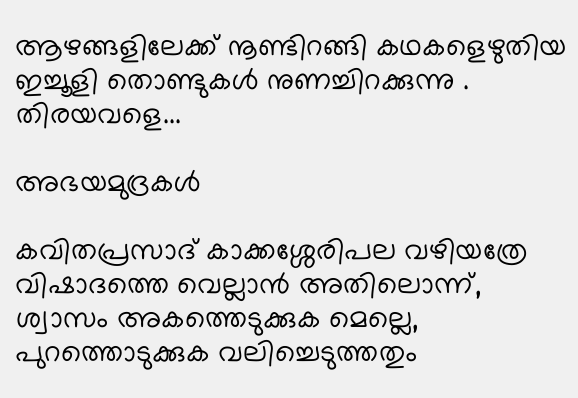ആഴങ്ങളിലേക്ക് നൂണ്ടിറങ്ങി കഥകളെഴുതിയ ഇച്ചൂളി തൊണ്ടുകൾ നുണച്ചിറക്കുന്നു . തിരയവളെ...

അഭയമുദ്രകള്‍

കവിതപ്രസാദ് കാക്കശ്ശേരിപല വഴിയത്രേ വിഷാദത്തെ വെല്ലാന്‍ അതിലൊന്ന്, ശ്വാസം അകത്തെടുക്കുക മെല്ലെ, പുറത്തൊടുക്കുക വലിച്ചെടുത്തതും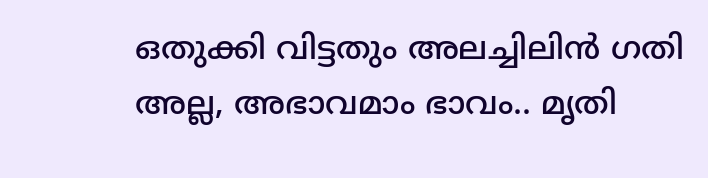ഒതുക്കി വിട്ടതും അലച്ചിലിന്‍ ഗതി അല്ല, അഭാവമാം ഭാവം.. മൃതി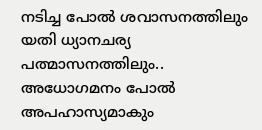നടിച്ച പോല്‍ ശവാസനത്തിലും യതി ധ്യാനചര്യ പത്മാസനത്തിലും.. അധോഗമനം പോല്‍ അപഹാസ്യമാകും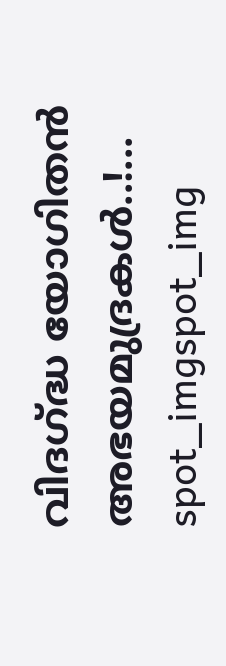വിദഗ്ദ്ധ യോഗിതന്‍ അഭയമുദ്രകള്‍..!...
spot_imgspot_img